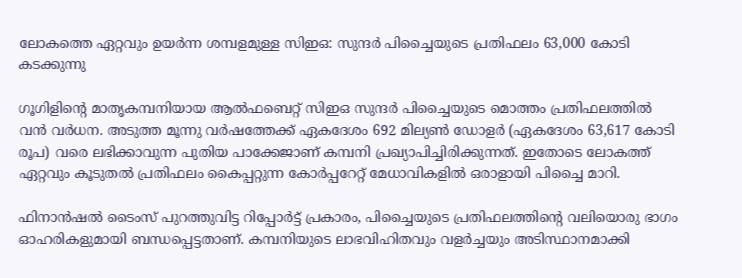ലോകത്തെ ഏറ്റവും ഉയർന്ന ശമ്പളമുള്ള സിഇഒ: സുന്ദർ പിച്ചൈയുടെ പ്രതിഫലം 63,000 കോടി കടക്കുന്നു

ഗൂഗിളിന്‍റെ മാതൃകമ്പനിയായ ആൽഫബെറ്റ് സിഇഒ സുന്ദർ പിച്ചൈയുടെ മൊത്തം പ്രതിഫലത്തിൽ വൻ വർധന. അടുത്ത മൂന്നു വർഷത്തേക്ക് ഏകദേശം 692 മില്യൺ ഡോളർ (ഏകദേശം 63,617 കോടി രൂപ) വരെ ലഭിക്കാവുന്ന പുതിയ പാക്കേജാണ് കമ്പനി പ്രഖ്യാപിച്ചിരിക്കുന്നത്. ഇതോടെ ലോകത്ത് ഏറ്റവും കൂടുതൽ പ്രതിഫലം കൈപ്പറ്റുന്ന കോർപ്പറേറ്റ് മേധാവികളിൽ ഒരാളായി പിച്ചൈ മാറി.

ഫിനാൻഷൽ ടൈംസ് പുറത്തുവിട്ട റിപ്പോർട്ട് പ്രകാരം, പിച്ചൈയുടെ പ്രതിഫലത്തിന്‍റെ വലിയൊരു ഭാഗം ഓഹരികളുമായി ബന്ധപ്പെട്ടതാണ്. കമ്പനിയുടെ ലാഭവിഹിതവും വളർച്ചയും അടിസ്ഥാനമാക്കി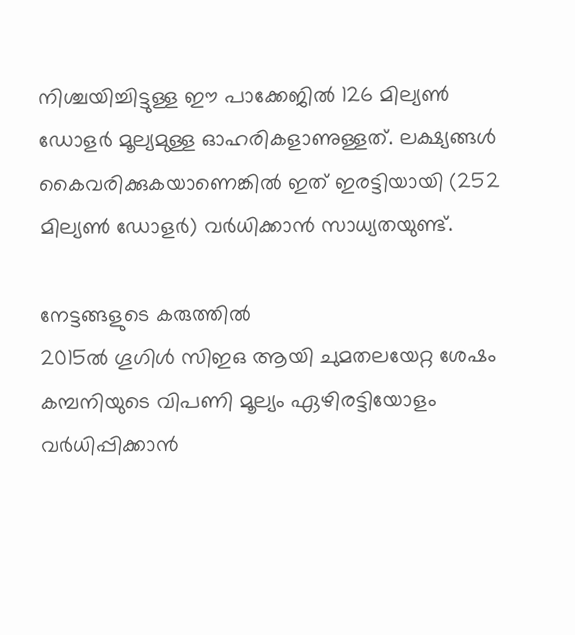നിശ്ചയിച്ചിട്ടുള്ള ഈ പാക്കേജിൽ 126 മില്യൺ ഡോളർ മൂല്യമുള്ള ഓഹരികളാണുള്ളത്. ലക്ഷ്യങ്ങൾ കൈവരിക്കുകയാണെങ്കിൽ ഇത് ഇരട്ടിയായി (252 മില്യൺ ഡോളർ) വർധിക്കാൻ സാധ്യതയുണ്ട്.

നേട്ടങ്ങളുടെ കരുത്തിൽ
2015ൽ ഗൂഗിൾ സിഇഒ ആയി ചുമതലയേറ്റ ശേഷം കമ്പനിയുടെ വിപണി മൂല്യം ഏഴിരട്ടിയോളം വർധിപ്പിക്കാൻ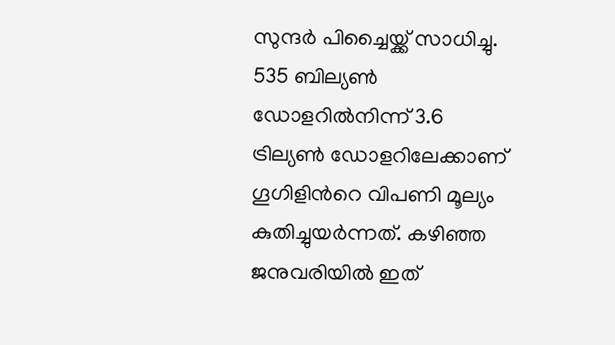സുന്ദർ പിച്ചൈയ്ക്ക് സാധിച്ചു. 535 ബില്യൺ ഡോളറിൽനിന്ന് 3.6 ട്രില്യൺ ഡോളറിലേക്കാണ് ഗൂഗിളിന്‍റെ വിപണി മൂല്യം കുതിച്ചുയർന്നത്. കഴിഞ്ഞ ജനുവരിയിൽ ഇത്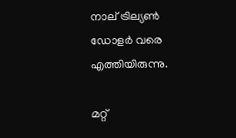നാല് ട്രില്യൺ ഡോളർ വരെ എത്തിയിരുന്നു.

മറ്റ്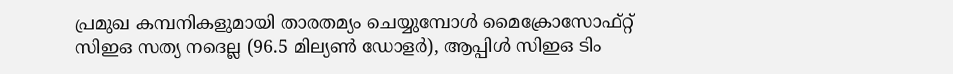പ്രമുഖ കമ്പനികളുമായി താരതമ്യം ചെയ്യുമ്പോൾ മൈക്രോസോഫ്റ്റ് സിഇഒ സത്യ നദെല്ല (96.5 മില്യൺ ഡോളർ), ആപ്പിൾ സിഇഒ ടിം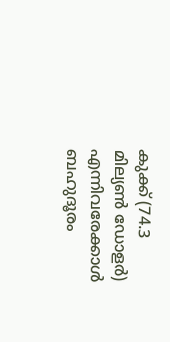കുക്ക് (74.3 മില്യൺ ഡോളർ) എന്നിവരേക്കാൾ ബഹുദൂരം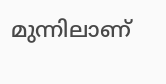മുന്നിലാണ്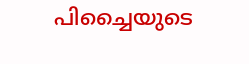പിച്ചൈയുടെ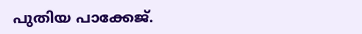പുതിയ പാക്കേജ്.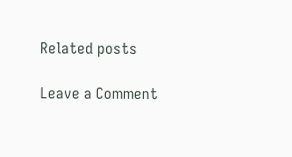Related posts

Leave a Comment